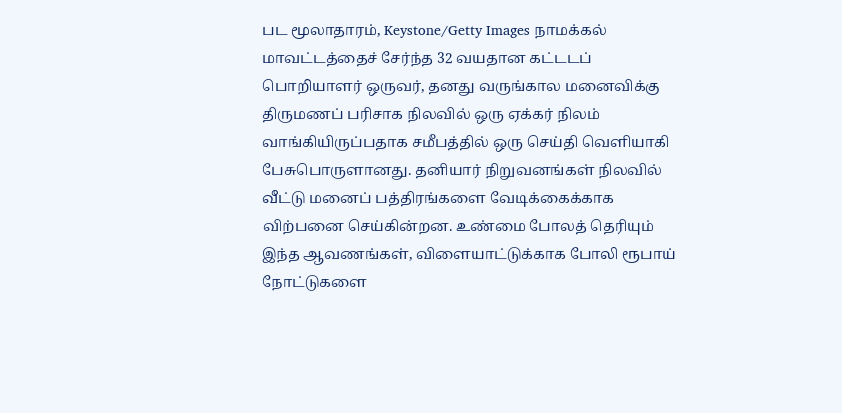பட மூலாதாரம், Keystone/Getty Images நாமக்கல் மாவட்டத்தைச் சேர்ந்த 32 வயதான கட்டடப் பொறியாளர் ஒருவர், தனது வருங்கால மனைவிக்கு திருமணப் பரிசாக நிலவில் ஒரு ஏக்கர் நிலம் வாங்கியிருப்பதாக சமீபத்தில் ஒரு செய்தி வெளியாகி பேசுபொருளானது. தனியார் நிறுவனங்கள் நிலவில் வீட்டு மனைப் பத்திரங்களை வேடிக்கைக்காக விற்பனை செய்கின்றன. உண்மை போலத் தெரியும் இந்த ஆவணங்கள், விளையாட்டுக்காக போலி ரூபாய் நோட்டுகளை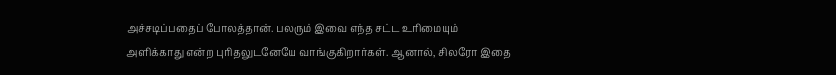அச்சடிப்பதைப் போலத்தான். பலரும் இவை எந்த சட்ட உரிமையும் அளிக்காது என்ற புரிதலுடனேயே வாங்குகிறார்கள். ஆனால், சிலரோ இதை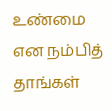உண்மை என நம்பித் தாங்கள்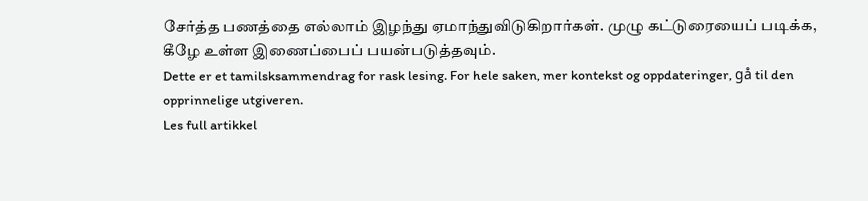சேர்த்த பணத்தை எல்லாம் இழந்து ஏமாந்துவிடுகிறார்கள். முழு கட்டுரையைப் படிக்க, கீழே உள்ள இணைப்பைப் பயன்படுத்தவும்.
Dette er et tamilsksammendrag for rask lesing. For hele saken, mer kontekst og oppdateringer, gå til den opprinnelige utgiveren.
Les full artikkel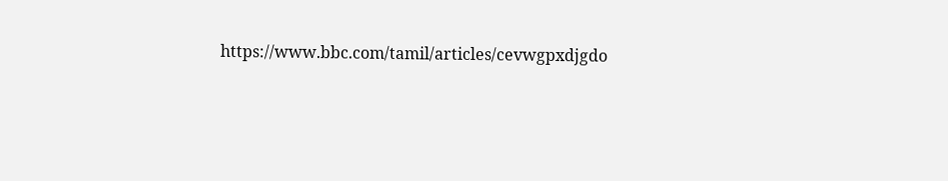https://www.bbc.com/tamil/articles/cevwgpxdjgdo